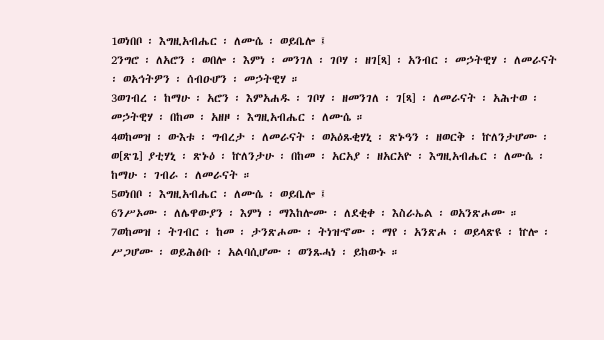1ወነበቦ ፡ እግዚአብሔር ፡ ለሙሴ ፡ ወይቤሎ ፤
2ንግሮ ፡ ለአሮን ፡ ወበሎ ፡ እምነ ፡ መንገለ ፡ ገቦሃ ፡ ዘገ[ጻ] ፡ አንብር ፡ መኃትዊሃ ፡ ለመራናት ፡ ወአኅትዎን ፡ ሰብዑሆን ፡ መኃትዊሃ ።
3ወገብረ ፡ ከማሁ ፡ አሮን ፡ እምአሐዱ ፡ ገቦሃ ፡ ዘመንገለ ፡ ገ[ጻ] ፡ ለመራናት ፡ አሕተወ ፡ መኃትዊሃ ፡ በከመ ፡ አዘዞ ፡ እግዚአብሔር ፡ ለሙሴ ።
4ወከመዝ ፡ ውእቱ ፡ ግብረታ ፡ ለመራናት ፡ ወአዕጹቂሃኒ ፡ ጽኑዓን ፡ ዘወርቅ ፡ ኵለንታሆሙ ፡ ወ[ጽጌ] ያቲሃኒ ፡ ጽኑዕ ፡ ኵለንታሁ ፡ በከመ ፡ አርአያ ፡ ዘአርአዮ ፡ እግዚአብሔር ፡ ለሙሴ ፡ ከማሁ ፡ ገብራ ፡ ለመራናት ።
5ወነበቦ ፡ እግዚአብሔር ፡ ለሙሴ ፡ ወይቤሎ ፤
6ንሥኦሙ ፡ ለሌዋውያን ፡ እምነ ፡ ማእከሎሙ ፡ ለደቂቀ ፡ እስራኤል ፡ ወአንጽሖሙ ።
7ወከመዝ ፡ ትገብር ፡ ከመ ፡ ታንጽሖሙ ፡ ትነዝኆሙ ፡ ማየ ፡ አንጽሖ ፡ ወይላጽዩ ፡ ኵሎ ፡ ሥጋሆሙ ፡ ወይሕፅቡ ፡ አልባሲሆሙ ፡ ወንጹሓነ ፡ ይከውኑ ።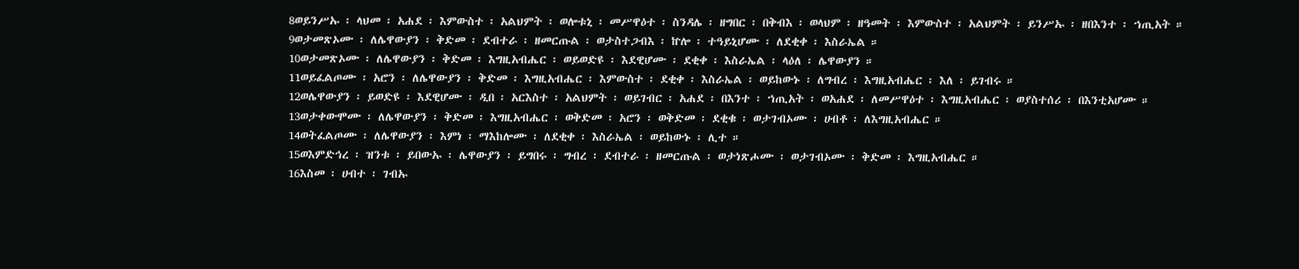8ወይንሥኡ ፡ ላህመ ፡ አሐደ ፡ እምውስተ ፡ አልህምት ፡ ወሎቱኒ ፡ መሥዋዕተ ፡ ስንዳሌ ፡ ዘግበር ፡ በቅብእ ፡ ወላህም ፡ ዘዓመት ፡ እምውስተ ፡ አልህምት ፡ ይንሥኡ ፡ ዘበእንተ ፡ ኀጢአት ።
9ወታመጽኦሙ ፡ ለሌዋውያን ፡ ቅድመ ፡ ደብተራ ፡ ዘመርጡል ፡ ወታስተጋብእ ፡ ኵሎ ፡ ተዓይኒሆሙ ፡ ለደቂቀ ፡ እስራኤል ።
10ወታመጽኦሙ ፡ ለሌዋውያን ፡ ቅድመ ፡ እግዚአብሔር ፡ ወይወድዩ ፡ እደዊሆሙ ፡ ደቂቀ ፡ እስራኤል ፡ ላዕለ ፡ ሌዋውያን ።
11ወይፈልጦሙ ፡ አሮን ፡ ለሌዋውያን ፡ ቅድመ ፡ እግዚአብሔር ፡ እምውስተ ፡ ደቂቀ ፡ እስራኤል ፡ ወይከውኑ ፡ ለግብረ ፡ እግዚአብሔር ፡ እለ ፡ ይገብሩ ።
12ወሌዋውያን ፡ ይወድዩ ፡ እደዊሆሙ ፡ ዲበ ፡ አርእስተ ፡ አልህምት ፡ ወይገብር ፡ አሐደ ፡ በእንተ ፡ ኀጢአት ፡ ወአሐደ ፡ ለመሥዋዕተ ፡ እግዚአብሔር ፡ ወያስተሰሪ ፡ በእንቲአሆሙ ።
13ወታቀውሞሙ ፡ ለሌዋውያን ፡ ቅድመ ፡ እግዚአብሔር ፡ ወቅድመ ፡ አሮን ፡ ወቅድመ ፡ ደቂቁ ፡ ወታገብኦሙ ፡ ሀብቶ ፡ ለእግዚአብሔር ።
14ወትፈልጦሙ ፡ ለሌዋውያን ፡ እምነ ፡ ማእከሎሙ ፡ ለደቂቀ ፡ እስራኤል ፡ ወይከውኑ ፡ ሊተ ።
15ወእምድኅረ ፡ ዝንቱ ፡ ይበውኡ ፡ ሌዋውያን ፡ ይግበሩ ፡ ግብረ ፡ ደብተራ ፡ ዘመርጡል ፡ ወታነጽሖሙ ፡ ወታገብኦሙ ፡ ቅድመ ፡ እግዚአብሔር ።
16እስመ ፡ ሀብተ ፡ ገብኡ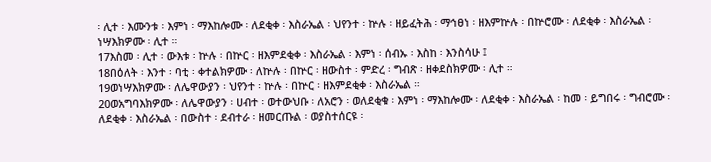፡ ሊተ ፡ እሙንቱ ፡ እምነ ፡ ማእከሎሙ ፡ ለደቂቀ ፡ እስራኤል ፡ ህየንተ ፡ ኵሉ ፡ ዘይፈትሕ ፡ ማኅፀነ ፡ ዘእምኵሉ ፡ በኵሮሙ ፡ ለደቂቀ ፡ እስራኤል ፡ ነሣእክዎሙ ፡ ሊተ ።
17እስመ ፡ ሊተ ፡ ውእቱ ፡ ኵሉ ፡ በኵር ፡ ዘእምደቂቀ ፡ እስራኤል ፡ እምነ ፡ ሰብኡ ፡ እስከ ፡ እንስሳሁ ፤
18በዕለት ፡ እንተ ፡ ባቲ ፡ ቀተልክዎሙ ፡ ለኵሉ ፡ በኵር ፡ ዘውስተ ፡ ምድረ ፡ ግብጽ ፡ ዘቀደስክዎሙ ፡ ሊተ ።
19ወነሣእክዎሙ ፡ ለሌዋውያን ፡ ህየንተ ፡ ኵሉ ፡ በኵር ፡ ዘእምደቂቀ ፡ እስራኤል ።
20ወአግባእክዎሙ ፡ ለሌዋውያን ፡ ሀብተ ፡ ወተውህቡ ፡ ለአሮን ፡ ወለደቂቁ ፡ እምነ ፡ ማእከሎሙ ፡ ለደቂቀ ፡ እስራኤል ፡ ከመ ፡ ይግበሩ ፡ ግብሮሙ ፡ ለደቂቀ ፡ እስራኤል ፡ በውስተ ፡ ደብተራ ፡ ዘመርጡል ፡ ወያስተሰርዩ ፡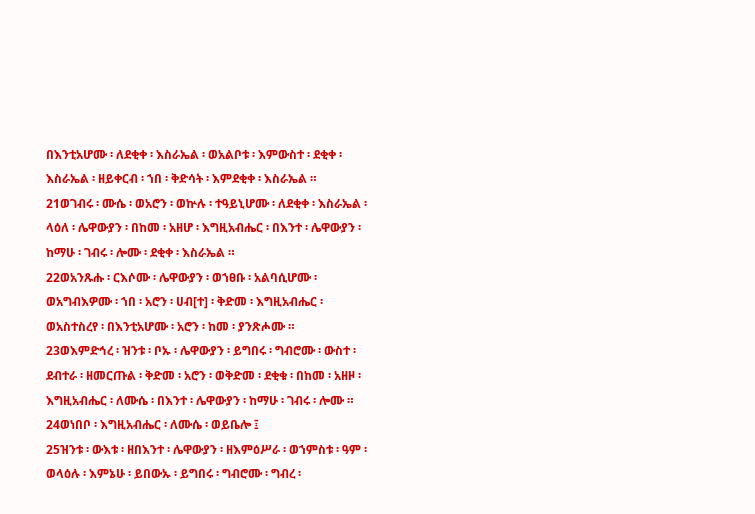በእንቲአሆሙ ፡ ለደቂቀ ፡ እስራኤል ፡ ወአልቦቱ ፡ እምውስተ ፡ ደቂቀ ፡ እስራኤል ፡ ዘይቀርብ ፡ ኀበ ፡ ቅድሳት ፡ እምደቂቀ ፡ እስራኤል ።
21ወገብሩ ፡ ሙሴ ፡ ወአሮን ፡ ወኵሉ ፡ ተዓይኒሆሙ ፡ ለደቂቀ ፡ እስራኤል ፡ ላዕለ ፡ ሌዋውያን ፡ በከመ ፡ አዘሆ ፡ እግዚአብሔር ፡ በእንተ ፡ ሌዋውያን ፡ ከማሁ ፡ ገብሩ ፡ ሎሙ ፡ ደቂቀ ፡ እስራኤል ።
22ወአንጹሑ ፡ ርእሶሙ ፡ ሌዋውያን ፡ ወኀፀቡ ፡ አልባሲሆሙ ፡ ወአግብእዎሙ ፡ ኀበ ፡ አሮን ፡ ሀብ[ተ] ፡ ቅድመ ፡ እግዚአብሔር ፡ ወአስተስረየ ፡ በእንቲአሆሙ ፡ አሮን ፡ ከመ ፡ ያንጽሖሙ ።
23ወእምድኅረ ፡ ዝንቱ ፡ ቦኡ ፡ ሌዋውያን ፡ ይግበሩ ፡ ግብሮሙ ፡ ውስተ ፡ ደብተራ ፡ ዘመርጡል ፡ ቅድመ ፡ አሮን ፡ ወቅድመ ፡ ደቂቁ ፡ በከመ ፡ አዘዞ ፡ እግዚአብሔር ፡ ለሙሴ ፡ በእንተ ፡ ሌዋውያን ፡ ከማሁ ፡ ገብሩ ፡ ሎሙ ።
24ወነበቦ ፡ እግዚአብሔር ፡ ለሙሴ ፡ ወይቤሎ ፤
25ዝንቱ ፡ ውእቱ ፡ ዘበእንተ ፡ ሌዋውያን ፡ ዘእምዕሥራ ፡ ወኀምስቱ ፡ ዓም ፡ ወላዕሉ ፡ እምኔሁ ፡ ይበውኡ ፡ ይግበሩ ፡ ግብሮሙ ፡ ግብረ ፡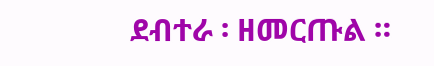ደብተራ ፡ ዘመርጡል ።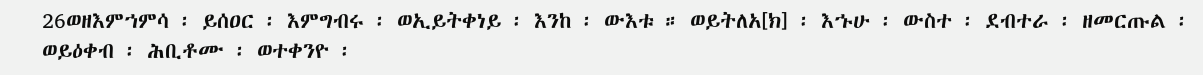26ወዘእምኀምሳ ፡ ይሰዐር ፡ እምግብሩ ፡ ወኢይትቀነይ ፡ እንከ ፡ ውእቱ ። ወይትለአ[ክ] ፡ እኁሁ ፡ ውስተ ፡ ደብተራ ፡ ዘመርጡል ፡ ወይዕቀብ ፡ ሕቢቶሙ ፡ ወተቀንዮ ፡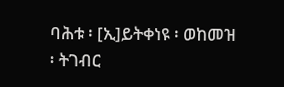ባሕቱ ፡ [ኢ]ይትቀነዩ ፡ ወከመዝ ፡ ትገብር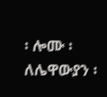፡ ሎሙ ፡ ለሌዋውያን ፡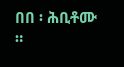በበ ፡ ሕቢቶሙ ።